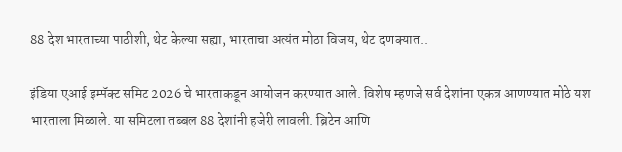88 देश भारताच्या पाठीशी, थेट केल्या सह्या, भारताचा अत्यंत मोठा विजय, थेट दणक्यात..

इंडिया एआई इम्पॅक्ट समिट 2026 चे भारताकडून आयोजन करण्यात आले. विशेष म्हणजे सर्व देशांना एकत्र आणण्यात मोठे यश भारताला मिळाले. या समिटला तब्बल 88 देशांनी हजेरी लावली. ब्रिटेन आणि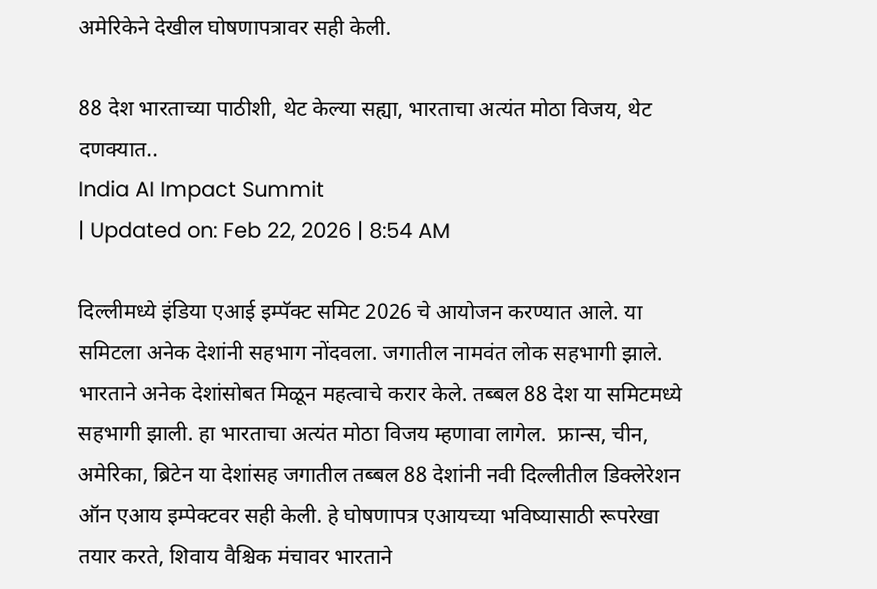अमेरिकेने देखील घोषणापत्रावर सही केली.

88 देश भारताच्या पाठीशी, थेट केल्या सह्या, भारताचा अत्यंत मोठा विजय, थेट दणक्यात..
India AI Impact Summit
| Updated on: Feb 22, 2026 | 8:54 AM

दिल्लीमध्ये इंडिया एआई इम्पॅक्ट समिट 2026 चे आयोजन करण्यात आले. या समिटला अनेक देशांनी सहभाग नोंदवला. जगातील नामवंत लोक सहभागी झाले. भारताने अनेक देशांसोबत मिळून महत्वाचे करार केले. तब्बल 88 देश या समिटमध्ये सहभागी झाली. हा भारताचा अत्यंत मोठा विजय म्हणावा लागेल.  फ्रान्स, चीन, अमेरिका, ब्रिटेन या देशांसह जगातील तब्बल 88 देशांनी नवी दिल्लीतील डिक्लेरेशन ऑन एआय इम्पेक्टवर सही केली. हे घोषणापत्र एआयच्या भविष्यासाठी रूपरेखा तयार करते, शिवाय वैश्चिक मंचावर भारताने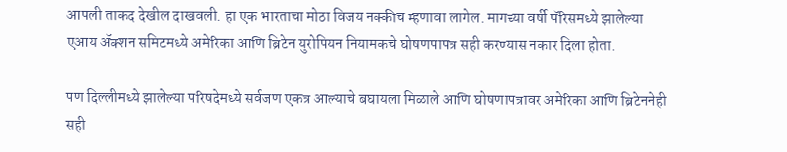आपली ताकद देखील दाखवली. हा एक भारताचा मोठा विजय नक्कीच म्हणावा लागेल. मागच्या वर्षी पॅरिसमध्ये झालेल्या एआय ॲक्शन समिटमध्ये अमेरिका आणि ब्रिटेन युरोपियन नियामकचे घोषणपापत्र सही करण्यास नकार दिला होता.

पण दिल्लीमध्ये झालेल्या परिषदेमध्ये सर्वजण एकत्र आल्याचे बघायला मिळाले आणि घोषणापत्रावर अमेरिका आणि ब्रिटेननेही सही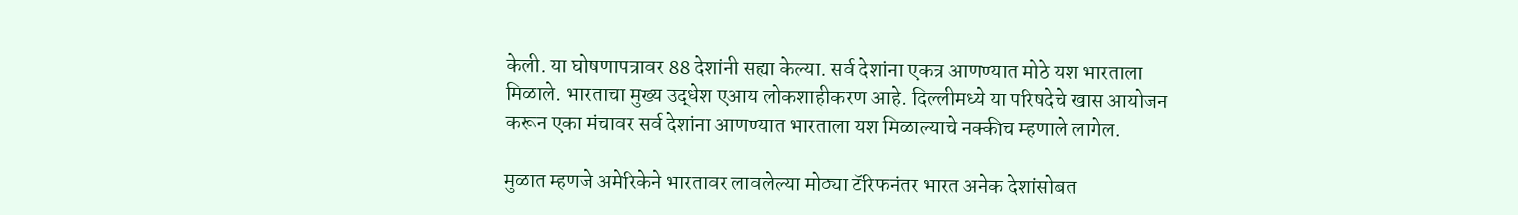केली. या घोषणापत्रावर 88 देशांनी सह्या केल्या. सर्व देशांना एकत्र आणण्यात मोठे यश भारताला मिळाले. भारताचा मुख्य उद्धेश एआय लोकशाहीकरण आहे. दिल्लीमध्ये या परिषदेचे खास आयोजन करून एका मंचावर सर्व देशांना आणण्यात भारताला यश मिळाल्याचे नक्कीच म्हणाले लागेल.

मुळात म्हणजे अमेरिकेने भारतावर लावलेल्या मोठ्या टॅरिफनंतर भारत अनेक देशांसोबत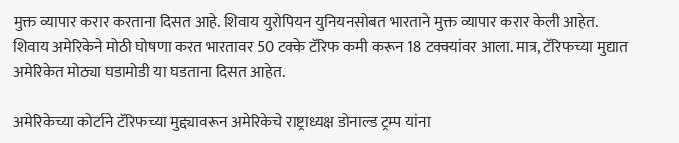मुक्त व्यापार करार करताना दिसत आहे. शिवाय युरोपियन युनियनसोबत भारताने मुक्त व्यापार करार केली आहेत. शिवाय अमेरिकेने मोठी घोषणा करत भारतावर 50 टक्के टॅरिफ कमी करून 18 टक्क्यांवर आला. मात्र, टॅरिफच्या मुद्यात अमेरिकेत मोठ्या घडामोडी या घडताना दिसत आहेत.

अमेरिकेच्या कोर्टाने टॅरिफच्या मुद्द्यावरून अमेरिकेचे राष्ट्राध्यक्ष डोनाल्ड ट्रम्प यांना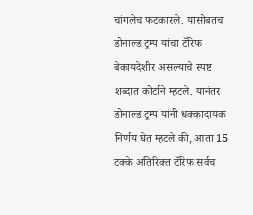चांगलेच फटकारले. यासोबतच डोनाल्ड ट्रम्प यांचा टॅरिफ बेकायदेशीर असल्याचे स्पष्ट शब्दात कोर्टाने म्हटले. यानंतर डोनाल्ड ट्रम्प यांनी धक्कादायक निर्णय घेत म्हटले की, आता 15 टक्के अतिरिक्त टॅरिफ सर्वच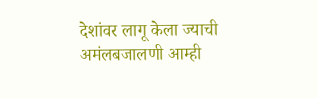देशांवर लागू केला ज्याची अमंलबजालणी आम्ही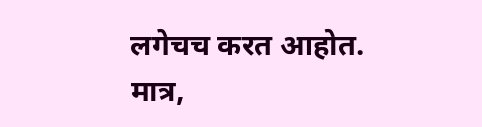लगेचच करत आहोत. मात्र,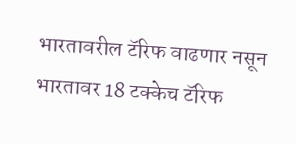भारतावरील टॅरिफ वाढणार नसून भारतावर 18 टक्केच टॅरिफ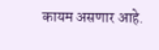कायम असणार आहे.